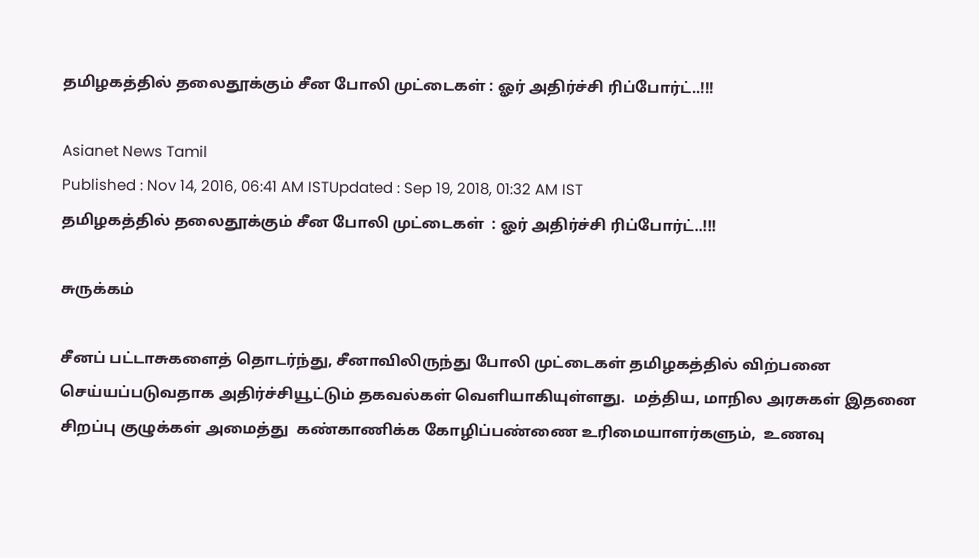தமிழகத்தில் தலைதூக்கும் சீன போலி முட்டைகள் : ஓர் அதிர்ச்சி ரிப்போர்ட்..!!!

Asianet News Tamil
Published : Nov 14, 2016, 06:41 AM ISTUpdated : Sep 19, 2018, 01:32 AM IST
தமிழகத்தில் தலைதூக்கும் சீன போலி முட்டைகள்  : ஓர் அதிர்ச்சி ரிப்போர்ட்..!!!

சுருக்கம்

சீனப் பட்டாசுகளைத் தொடர்ந்து, சீனாவிலிருந்து போலி முட்டைகள் தமிழகத்தில் விற்பனை செய்யப்படுவதாக அதிர்ச்சியூட்டும் தகவல்கள் வெளியாகியுள்ளது.  மத்திய, மாநில அரசுகள் இதனை சிறப்பு குழுக்கள் அமைத்து  கண்காணிக்க கோழிப்பண்ணை உரிமையாளர்களும்,  உணவு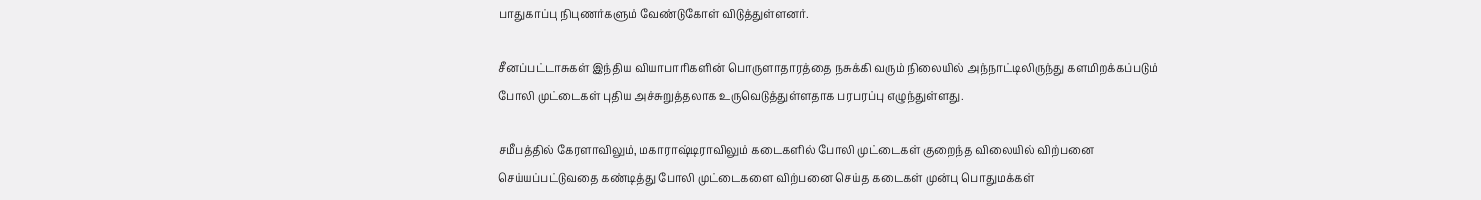பாதுகாப்பு நிபுணர்களும் வேண்டுகோள் விடுத்துள்ளனர்.

சீனப்பட்டாசுகள் இந்திய வியாபாரிகளின் பொருளாதாரத்தை நசுக்கி வரும் நிலையில் அந்நாட்டிலிருந்து களமிறக்கப்படும் போலி முட்டைகள் புதிய அச்சுறுத்தலாக உருவெடுத்துள்ளதாக பரபரப்பு எழுந்துள்ளது.

சமீபத்தில் கேரளாவிலும், மகாராஷ்டிராவிலும் கடைகளில் போலி முட்டைகள் குறைந்த விலையில் விற்பனை செய்யப்பட்டுவதை கண்டித்து போலி முட்டைகளை விற்பனை செய்த கடைகள் முன்பு பொதுமக்கள்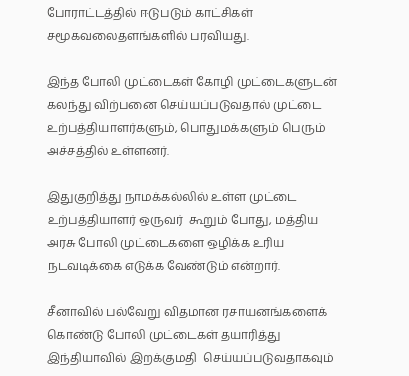போராட்டத்தில் ஈடுபடும் காட்சிகள் சமூகவலைதளங்களில் பரவியது.

இந்த போலி முட்டைகள் கோழி முட்டைகளுடன் கலந்து விற்பனை செய்யப்படுவதால் முட்டை உற்பத்தியாளர்களும், பொதுமக்களும் பெரும் அச்சத்தில் உள்ளனர்.

இதுகுறித்து நாமக்கல்லில் உள்ள முட்டை உற்பத்தியாளர் ஒருவர்  கூறும் போது, மத்திய  அரசு போலி முட்டைகளை ஒழிக்க உரிய நடவடிக்கை எடுக்க வேண்டும் என்றார்.

சீனாவில் பல்வேறு விதமான ரசாயனங்களைக்  கொண்டு போலி முட்டைகள் தயாரித்து இந்தியாவில் இறக்குமதி  செய்யப்படுவதாகவும்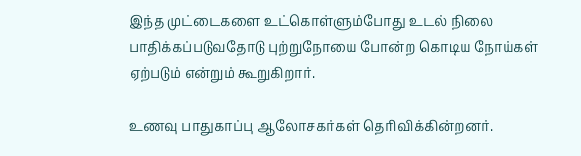இந்த முட்டைகளை உட்கொள்ளும்போது உடல் நிலை பாதிக்கப்படுவதோடு புற்றுநோயை போன்ற கொடிய நோய்கள் ஏற்படும் என்றும் கூறுகிறார்.

உணவு பாதுகாப்பு ஆலோசகர்கள் தொிவிக்கின்றனர்.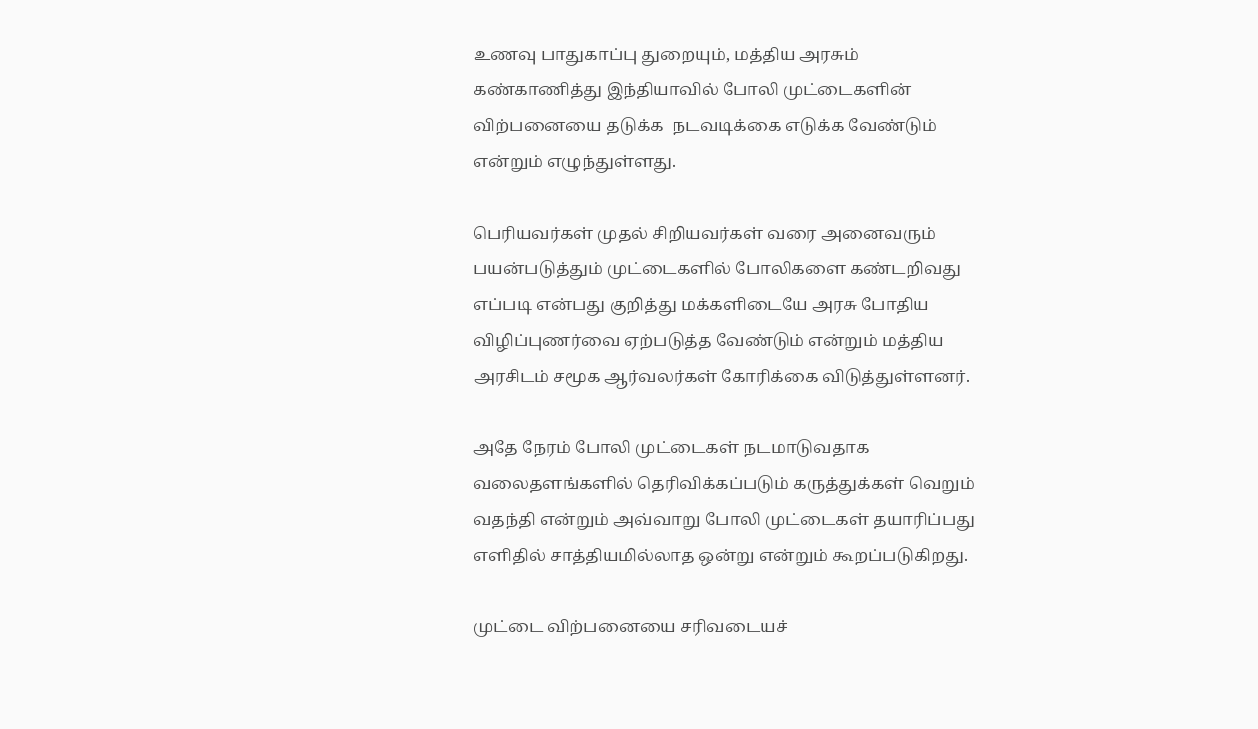உணவு பாதுகாப்பு துறையும், மத்திய அரசும் கண்காணித்து இந்தியாவில் போலி முட்டைகளின் விற்பனையை தடுக்க  நடவடிக்கை எடுக்க வேண்டும் என்றும் எழுந்துள்ளது.

பெரியவர்கள் முதல் சிறியவர்கள் வரை அனைவரும் பயன்படுத்தும் முட்டைகளில் போலிகளை கண்டறிவது எப்படி என்பது குறித்து மக்களிடையே அரசு போதிய விழிப்புணர்வை ஏற்படுத்த வேண்டும் என்றும் மத்திய அரசிடம் சமூக ஆர்வலர்கள் கோரிக்கை விடுத்துள்ளனர்.

அதே நேரம் போலி முட்டைகள் நடமாடுவதாக வலைதளங்களில் தெரிவிக்கப்படும் கருத்துக்கள் வெறும் வதந்தி என்றும் அவ்வாறு போலி முட்டைகள் தயாரிப்பது எளிதில் சாத்தியமில்லாத ஒன்று என்றும் கூறப்படுகிறது.

முட்டை விற்பனையை சரிவடையச்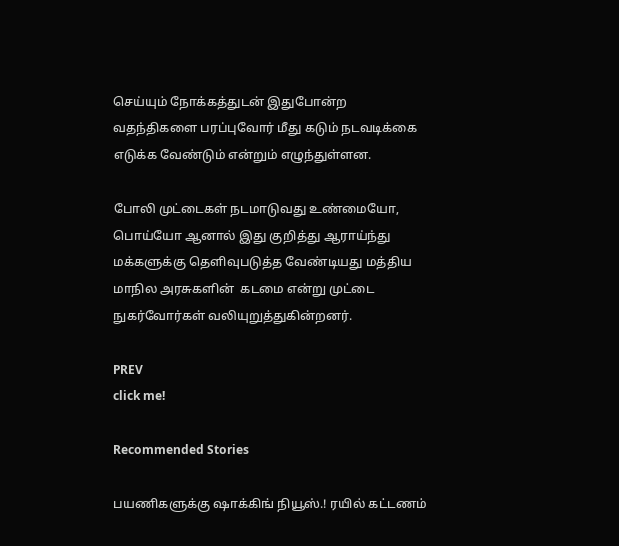செய்யும் நோக்கத்துடன் இதுபோன்ற வதந்திகளை பரப்புவோர் மீது கடும் நடவடிக்கை எடுக்க வேண்டும் என்றும் எழுந்துள்ளன.

போலி முட்டைகள் நடமாடுவது உண்மையோ, பொய்யோ ஆனால் இது குறித்து ஆராய்ந்து மக்களுக்கு தெளிவுபடுத்த வேண்டியது மத்திய மாநில அரசுகளின்  கடமை என்று முட்டை நுகர்வோர்கள் வலியுறுத்துகின்றனர்.

PREV
click me!

Recommended Stories

பயணிகளுக்கு ஷாக்கிங் நியூஸ்.! ரயில் கட்டணம்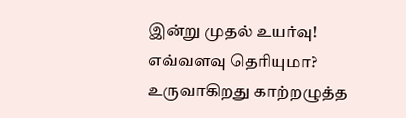இன்று முதல் உயர்வு! எவ்வளவு தெரியுமா?
உருவாகிறது காற்றழுத்த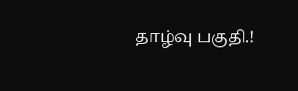தாழ்வு பகுதி.!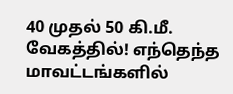40 முதல் 50 கி.மீ. வேகத்தில்! எந்தெந்த மாவட்டங்களில்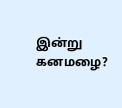இன்று கனமழை?